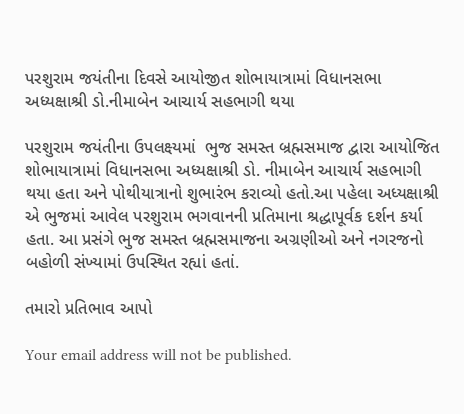પરશુરામ જયંતીના દિવસે આયોજીત શોભાયાત્રામાં વિધાનસભા અધ્યક્ષાશ્રી ડો.નીમાબેન આચાર્ય સહભાગી થયા

પરશુરામ જયંતીના ઉપલક્ષ્યમાં  ભુજ સમસ્ત બ્રહ્મસમાજ દ્વારા આયોજિત શોભાયાત્રામાં વિધાનસભા અધ્યક્ષાશ્રી ડો. નીમાબેન આચાર્ય સહભાગી થયા હતા અને પોથીયાત્રાનો શુભારંભ કરાવ્યો હતો.આ પહેલા અધ્યક્ષાશ્રી એ ભુજમાં આવેલ પરશુરામ ભગવાનની પ્રતિમાના શ્રદ્ધાપૂર્વક દર્શન કર્યા હતા. આ પ્રસંગે ભુજ સમસ્ત બ્રહ્મસમાજના અગ્રણીઓ અને નગરજનો  બહોળી સંખ્યામાં ઉપસ્થિત રહ્યાં હતાં.

તમારો પ્રતિભાવ આપો

Your email address will not be published.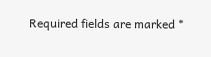Required fields are marked *